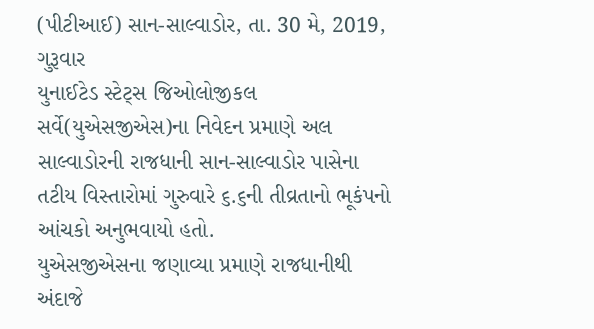(પીટીઆઈ) સાન-સાલ્વાડોર, તા. 30 મે, 2019, ગુરૂવાર
યુનાઈટેડ સ્ટેટ્સ જિઓલોજીકલ સર્વે(યુએસજીએસ)ના નિવેદન પ્રમાણે અલ સાલ્વાડોરની રાજધાની સાન-સાલ્વાડોર પાસેના તટીય વિસ્તારોમાં ગુરુવારે ૬.૬ની તીવ્રતાનો ભૂકંપનો આંચકો અનુભવાયો હતો.
યુએસજીએસના જણાવ્યા પ્રમાણે રાજધાનીથી અંદાજે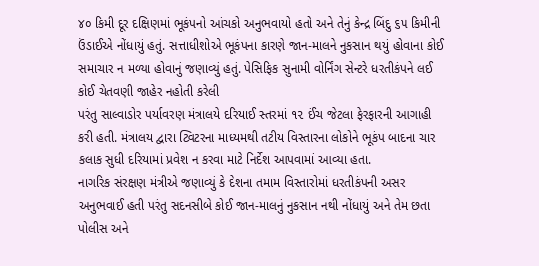૪૦ કિમી દૂર દક્ષિણમાં ભૂકંપનો આંચકો અનુભવાયો હતો અને તેનું કેન્દ્ર બિંદુ ૬૫ કિમીની ઉંડાઈએ નોંધાયું હતું. સત્તાધીશોએ ભૂકંપના કારણે જાન-માલને નુકસાન થયું હોવાના કોઈ સમાચાર ન મળ્યા હોવાનું જણાવ્યું હતું. પેસિફિક સુનામી વોર્નિંગ સેન્ટરે ધરતીકંપને લઈ કોઈ ચેતવણી જાહેર નહોતી કરેલી
પરંતુ સાલ્વાડોર પર્યાવરણ મંત્રાલયે દરિયાઈ સ્તરમાં ૧૨ ઈંચ જેટલા ફેરફારની આગાહી કરી હતી. મંત્રાલય દ્વારા ટ્વિટરના માધ્યમથી તટીય વિસ્તારના લોકોને ભૂકંપ બાદના ચાર કલાક સુધી દરિયામાં પ્રવેશ ન કરવા માટે નિર્દેશ આપવામાં આવ્યા હતા.
નાગરિક સંરક્ષણ મંત્રીએ જણાવ્યું કે દેશના તમામ વિસ્તારોમાં ધરતીકંપની અસર અનુભવાઈ હતી પરંતુ સદનસીબે કોઈ જાન-માલનું નુકસાન નથી નોંધાયું અને તેમ છતા પોલીસ અને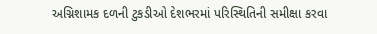અગ્નિશામક દળની ટુકડીઓ દેશભરમાં પરિસ્થિતિની સમીક્ષા કરવા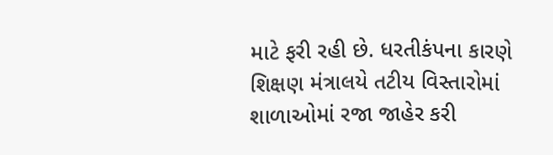માટે ફરી રહી છે. ધરતીકંપના કારણે શિક્ષણ મંત્રાલયે તટીય વિસ્તારોમાં શાળાઓમાં રજા જાહેર કરી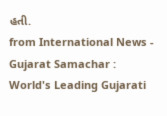હતી.
from International News - Gujarat Samachar : World's Leading Gujarati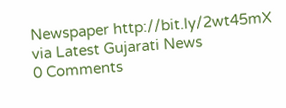Newspaper http://bit.ly/2wt45mX
via Latest Gujarati News
0 Comments